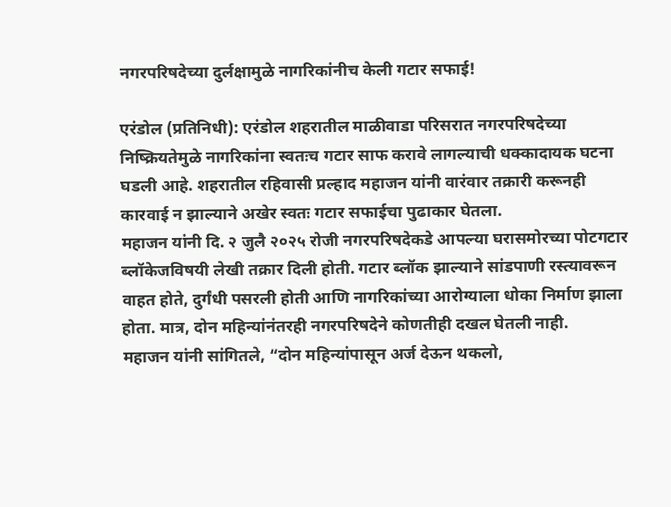नगरपरिषदेच्या दुर्लक्षामुळे नागरिकांनीच केली गटार सफाई!

एरंडोल (प्रतिनिधी): एरंडोल शहरातील माळीवाडा परिसरात नगरपरिषदेच्या निष्क्रियतेमुळे नागरिकांना स्वतःच गटार साफ करावे लागल्याची धक्कादायक घटना घडली आहे. शहरातील रहिवासी प्रल्हाद महाजन यांनी वारंवार तक्रारी करूनही कारवाई न झाल्याने अखेर स्वतः गटार सफाईचा पुढाकार घेतला.
महाजन यांनी दि. २ जुलै २०२५ रोजी नगरपरिषदेकडे आपल्या घरासमोरच्या पोटगटार ब्लॉकेजविषयी लेखी तक्रार दिली होती. गटार ब्लॉक झाल्याने सांडपाणी रस्त्यावरून वाहत होते, दुर्गंधी पसरली होती आणि नागरिकांच्या आरोग्याला धोका निर्माण झाला होता. मात्र, दोन महिन्यांनंतरही नगरपरिषदेने कोणतीही दखल घेतली नाही.
महाजन यांनी सांगितले, “दोन महिन्यांपासून अर्ज देऊन थकलो,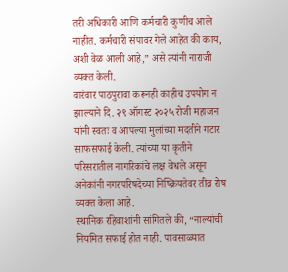तरी अधिकारी आणि कर्मचारी कुणीच आले नाहीत. कर्मचारी संपावर गेले आहेत की काय, अशी वेळ आली आहे,” असे त्यांनी नाराजी व्यक्त केली.
वारंवार पाठपुरावा करूनही काहीच उपयोग न झाल्याने दि. २९ ऑगस्ट २०२५ रोजी महाजन यांनी स्वतः व आपल्या मुलांच्या मदतीने गटार साफसफाई केली. त्यांच्या या कृतीने परिसरातील नागरिकांचे लक्ष वेधले असून अनेकांनी नगरपरिषदेच्या निष्क्रियतेवर तीव्र रोष व्यक्त केला आहे.
स्थानिक रहिवाशांनी सांगितले की, “नाल्यांची नियमित सफाई होत नाही. पावसाळ्यात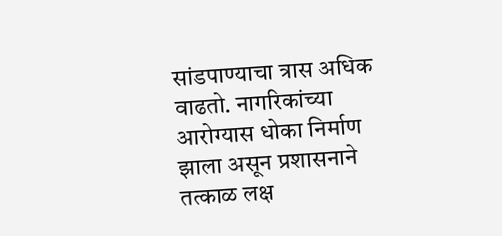सांडपाण्याचा त्रास अधिक वाढतो. नागरिकांच्या आरोग्यास धोका निर्माण झाला असून प्रशासनाने तत्काळ लक्ष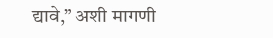द्यावे,” अशी मागणी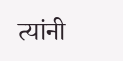त्यांनी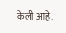केली आहे.